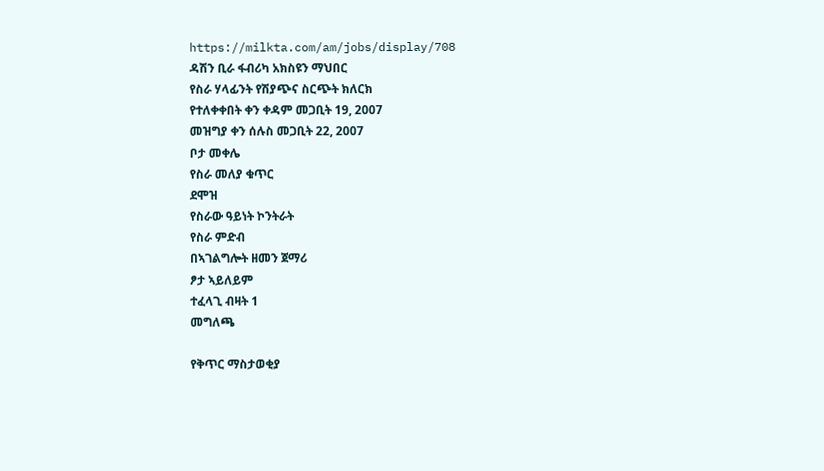https://milkta.com/am/jobs/display/708
ዳሽን ቢራ ፋብሪካ አክስዩን ማህበር
የስራ ሃላፊንት የሽያጭና ስርጭት ክለርክ
የተለቀቀበት ቀን ቀዳም መጋቢት 19, 2007
መዝግያ ቀን ሰሉስ መጋቢት 22, 2007
ቦታ መቀሌ
የስራ መለያ ቁጥር
ደሞዝ
የስራው ዓይነት ኮንትራት
የስራ ምድብ
በኣገልግሎት ዘመን ጀማሪ
ፆታ ኣይለይም
ተፈላጊ ብዛት 1
መግለጫ

የቅጥር ማስታወቂያ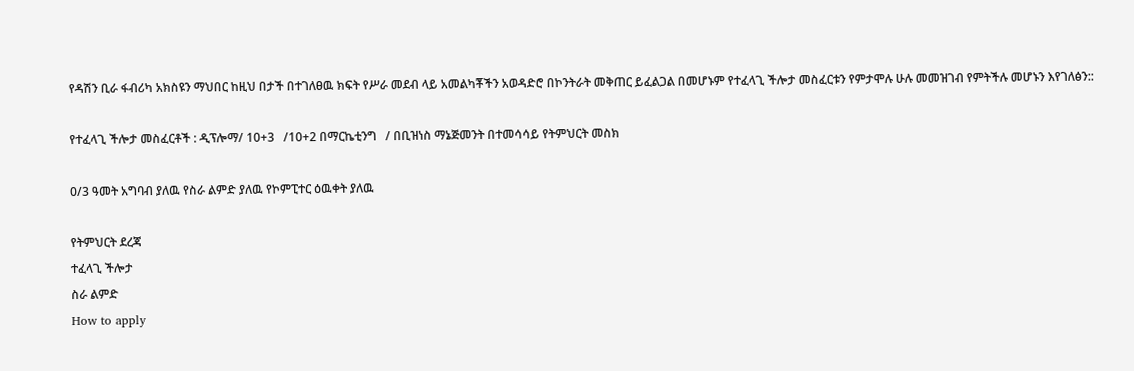የዳሽን ቢራ ፋብሪካ አክስዩን ማህበር ከዚህ በታች በተገለፀዉ ክፍት የሥራ መደብ ላይ አመልካቾችን አወዳድሮ በኮንትራት መቅጠር ይፈልጋል በመሆኑም የተፈላጊ ችሎታ መስፈርቱን የምታሞሉ ሁሉ መመዝገብ የምትችሉ መሆኑን እየገለፅን::

የተፈላጊ ችሎታ መስፈርቶች : ዲፕሎማ/ 10+3   /10+2 በማርኬቲንግ   / በቢዝነስ ማኔጅመንት በተመሳሳይ የትምህርት መስክ

0/3 ዓመት አግባብ ያለዉ የስራ ልምድ ያለዉ የኮምፒተር ዕዉቀት ያለዉ

የትምህርት ደረጃ
ተፈላጊ ችሎታ
ስራ ልምድ
How to apply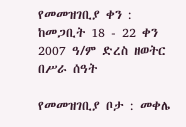የመመዝገቢያ ቀን : ከመጋቢት 18 - 22 ቀን 2007 ዓ/ም ድረስ ዘወትር በሥራ ሰዓት

የመመዝገቢያ ቦታ : መቀሌ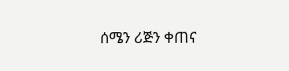ሰሜን ሪጅን ቀጠና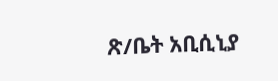ጽ/ቤት አቢሲኒያ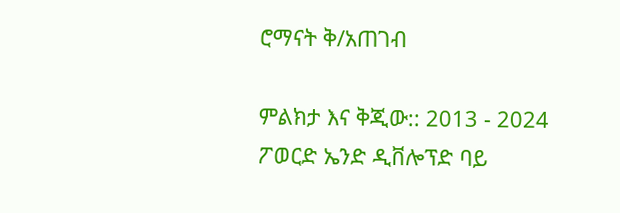ሮማናት ቅ/አጠገብ

ምልክታ እና ቅጂው:: 2013 - 2024 ፖወርድ ኤንድ ዲቨሎፕድ ባይ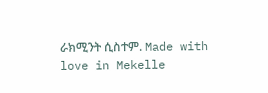ራክሚንት ሲስተም. Made with love in Mekelle